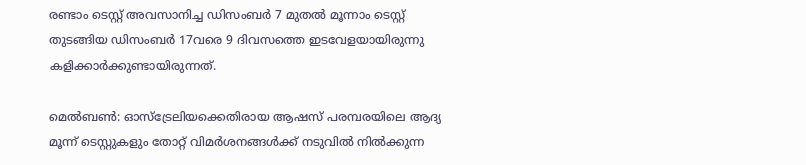രണ്ടാം ടെസ്റ്റ് അവസാനിച്ച ഡിസംബര്‍ 7 മുതല്‍ മൂന്നാം ടെസ്റ്റ് തുടങ്ങിയ ഡിസംബര്‍ 17വരെ 9 ദിവസത്തെ ഇടവേളയായിരുന്നു കളിക്കാര്‍ക്കുണ്ടായിരുന്നത്.

മെല്‍ബണ്‍: ഓസ്ട്രേലിയക്കെതിരായ ആഷസ് പരമ്പരയിലെ ആദ്യ മൂന്ന് ടെസ്റ്റുകളും തോറ്റ് വിമര്‍ശനങ്ങള്‍ക്ക് നടുവില്‍ നില്‍ക്കുന്ന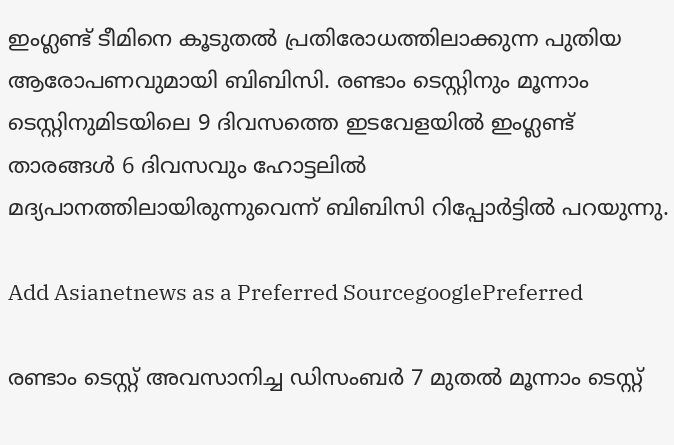ഇംഗ്ലണ്ട് ടീമിനെ കൂടുതല്‍ പ്രതിരോധത്തിലാക്കുന്ന പുതിയ ആരോപണവുമായി ബിബിസി. രണ്ടാം ടെസ്റ്റിനും മൂന്നാം ടെസ്റ്റിനുമിടയിലെ 9 ദിവസത്തെ ഇടവേളയില്‍ ഇംഗ്ലണ്ട് താരങ്ങൾ 6 ദിവസവും ഹോട്ടലില്‍ മദ്യപാനത്തിലായിരുന്നുവെന്ന് ബിബിസി റിപ്പോര്‍ട്ടില്‍ പറയുന്നു.

Add Asianetnews as a Preferred SourcegooglePreferred

രണ്ടാം ടെസ്റ്റ് അവസാനിച്ച ഡിസംബര്‍ 7 മുതല്‍ മൂന്നാം ടെസ്റ്റ്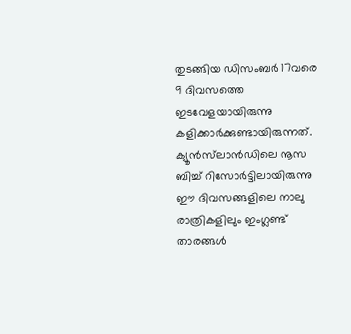തുടങ്ങിയ ഡിസംബര്‍ 17വരെ 9 ദിവസത്തെ ഇടവേളയായിരുന്നു കളിക്കാര്‍ക്കുണ്ടായിരുന്നത്. ക്യൂന്‍സ്‌ലാന്‍ഡിലെ നൂസ ബിച്ച് റിസോര്‍ട്ടിലായിരുന്നു ഈ ദിവസങ്ങളിലെ നാലു രാത്രികളിലും ഇംഗ്ലണ്ട് താരങ്ങള്‍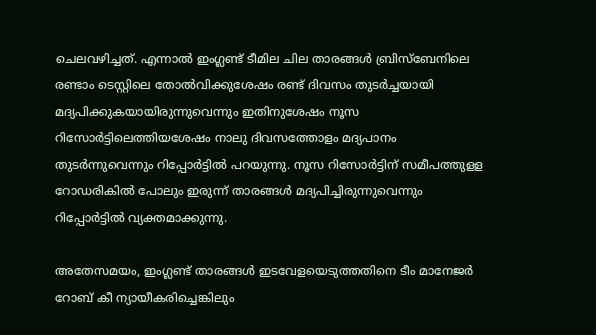ചെലവഴിച്ചത്. എന്നാല്‍ ഇംഗ്ലണ്ട് ടീമില ചില താരങ്ങൾ ബ്രിസ്ബേനിലെ രണ്ടാം ടെസ്റ്റിലെ തോല്‍വിക്കുശേഷം രണ്ട് ദിവസം തുടര്‍ച്ചയായി മദ്യപിക്കുകയായിരുന്നുവെന്നും ഇതിനുശേഷം നൂസ റിസോര്‍ട്ടിലെത്തിയശേഷം നാലു ദിവസത്തോളം മദ്യപാനം തുടര്‍ന്നുവെന്നും റിപ്പോര്‍ട്ടില്‍ പറയുന്നു. നൂസ റിസോര്‍ട്ടിന് സമീപത്തുളള റോഡരികില്‍ പോലും ഇരുന്ന് താരങ്ങള്‍ മദ്യപിച്ചിരുന്നുവെന്നും റിപ്പോര്‍ട്ടില്‍ വ്യക്തമാക്കുന്നു.

അതേസമയം, ഇംഗ്ലണ്ട് താരങ്ങള്‍ ഇടവേളയെടുത്തതിനെ ടീം മാനേജര്‍ റോബ് കീ ന്യായീകരിച്ചെങ്കിലും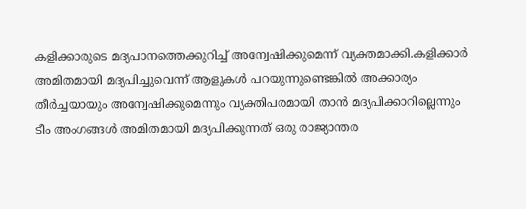കളിക്കാരുടെ മദ്യപാനത്തെക്കുറിച്ച് അന്വേഷിക്കുമെന്ന് വ്യക്തമാക്കി.കളിക്കാര്‍ അമിതമായി മദ്യപിച്ചുവെന്ന് ആളുകള്‍ പറയുന്നുണ്ടെങ്കില്‍ അക്കാര്യം തീര്‍ച്ചയായും അന്വേഷിക്കുമെന്നും വ്യക്തിപരമായി താന്‍ മദ്യപിക്കാറില്ലെന്നും ടീം അംഗങ്ങള്‍ അമിതമായി മദ്യപിക്കുന്നത് ഒരു രാജ്യാന്തര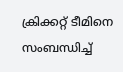ക്രിക്കറ്റ് ടീമിനെ സംബന്ധിച്ച്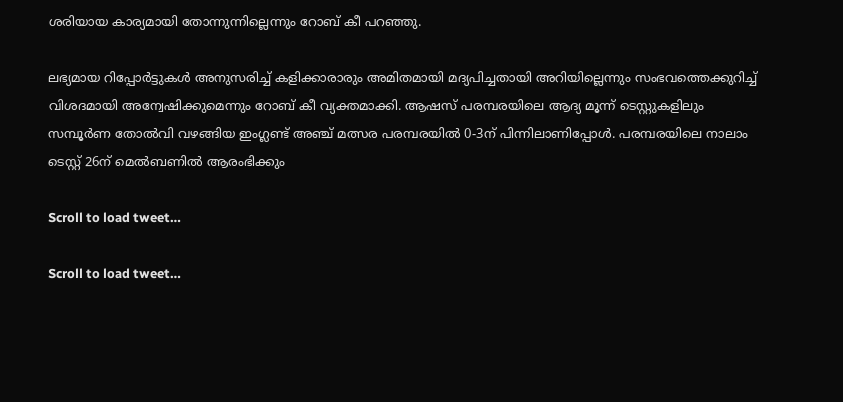ശരിയായ കാര്യമായി തോന്നുന്നില്ലെന്നും റോബ് കീ പറഞ്ഞു.

ലഭ്യമായ റിപ്പോര്‍ട്ടുകള്‍ അനുസരിച്ച് കളിക്കാരാരും അമിതമായി മദ്യപിച്ചതായി അറിയില്ലെന്നും സംഭവത്തെക്കുറിച്ച് വിശദമായി അന്വേഷിക്കുമെന്നും റോബ് കീ വ്യക്തമാക്കി. ആഷസ് പരമ്പരയിലെ ആദ്യ മൂന്ന് ടെസ്റ്റുകളിലും സമ്പൂര്‍ണ തോല്‍വി വഴങ്ങിയ ഇംഗ്ലണ്ട് അഞ്ച് മത്സര പരമ്പരയില്‍ 0-3ന് പിന്നിലാണിപ്പോള്‍. പരമ്പരയിലെ നാലാം ടെസ്റ്റ് 26ന് മെല്‍ബണില്‍ ആരംഭിക്കും

Scroll to load tweet…

Scroll to load tweet…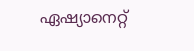ഏഷ്യാനെറ്റ്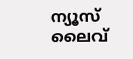ന്യൂസ് ലൈവ്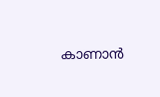കാണാന്‍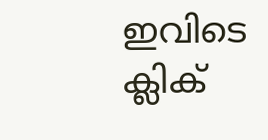ഇവിടെ ക്ലിക്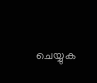ചെയ്യുക